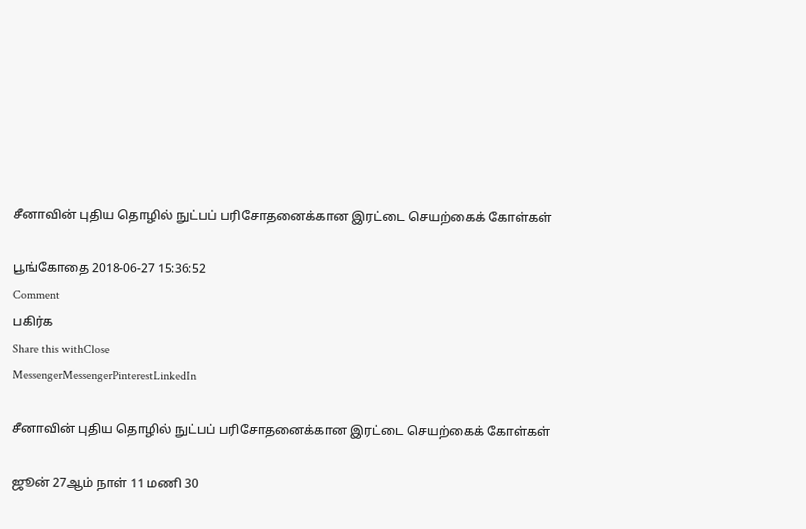சீனாவின் புதிய தொழில் நுட்பப் பரிசோதனைக்கான இரட்டை செயற்கைக் கோள்கள்

பூங்கோதை 2018-06-27 15:36:52
Comment
பகிர்க
Share this withClose
MessengerMessengerPinterestLinkedIn

சீனாவின் புதிய தொழில் நுட்பப் பரிசோதனைக்கான இரட்டை செயற்கைக் கோள்கள்

ஜூன் 27ஆம் நாள் 11 மணி 30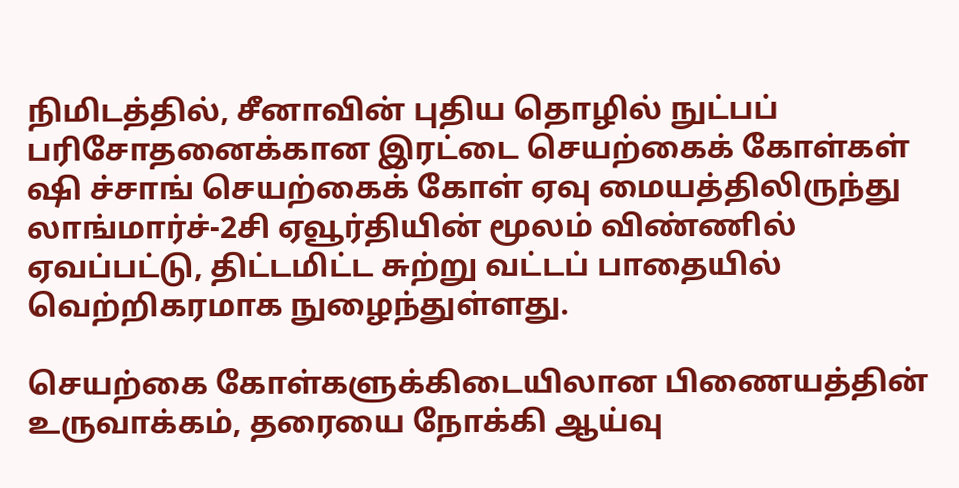நிமிடத்தில், சீனாவின் புதிய தொழில் நுட்பப் பரிசோதனைக்கான இரட்டை செயற்கைக் கோள்கள் ஷி ச்சாங் செயற்கைக் கோள் ஏவு மையத்திலிருந்து லாங்மார்ச்-2சி ஏவூர்தியின் மூலம் விண்ணில் ஏவப்பட்டு, திட்டமிட்ட சுற்று வட்டப் பாதையில் வெற்றிகரமாக நுழைந்துள்ளது.

செயற்கை கோள்களுக்கிடையிலான பிணையத்தின் உருவாக்கம், தரையை நோக்கி ஆய்வு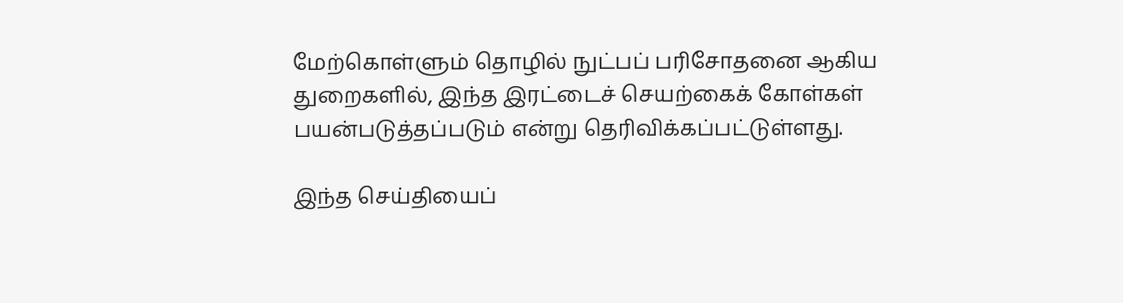மேற்கொள்ளும் தொழில் நுட்பப் பரிசோதனை ஆகிய துறைகளில், இந்த இரட்டைச் செயற்கைக் கோள்கள் பயன்படுத்தப்படும் என்று தெரிவிக்கப்பட்டுள்ளது.

இந்த செய்தியைப்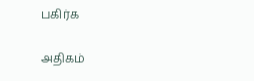பகிர்க

அதிகம்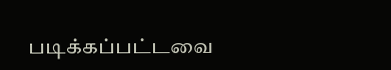படிக்கப்பட்டவை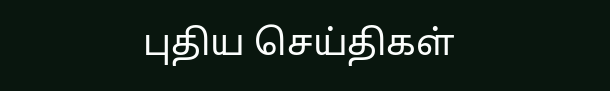புதிய செய்திகள்